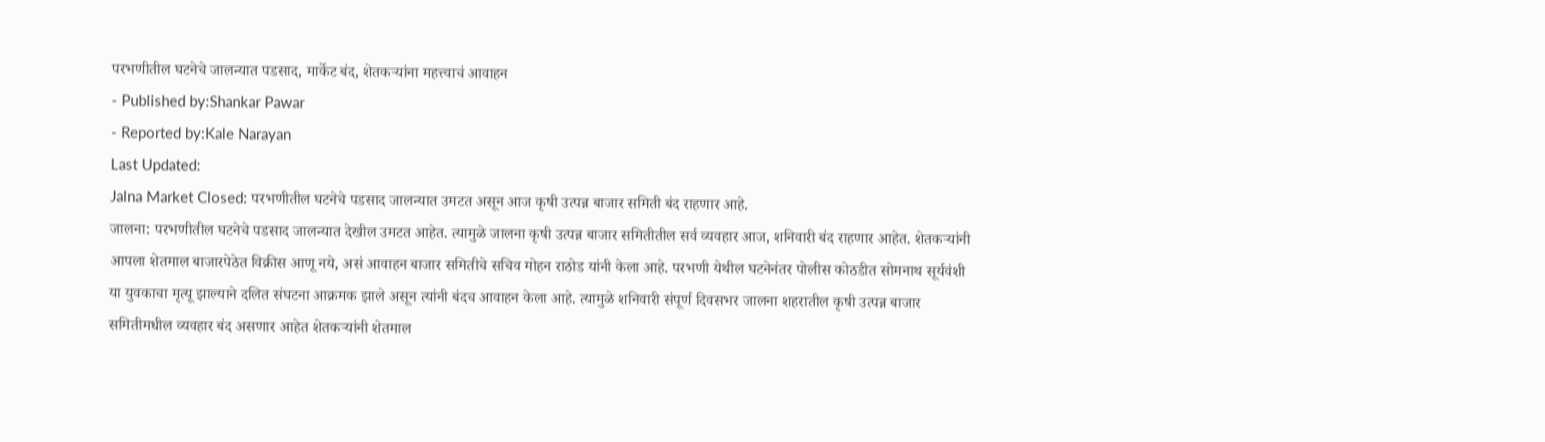परभणीतील घटनेचे जालन्यात पडसाद, मार्केट बंद, शेतकऱ्यांना महत्त्वाचं आवाहन
- Published by:Shankar Pawar
- Reported by:Kale Narayan
Last Updated:
Jalna Market Closed: परभणीतील घटनेचे पडसाद जालन्यात उमटत असून आज कृषी उत्पन्न बाजार समिती बंद राहणार आहे.
जालना: परभणीतील घटनेचे पडसाद जालन्यात देखील उमटत आहेत. त्यामुळे जालना कृषी उत्पन्न बाजार समितीतील सर्व व्यवहार आज, शनिवारी बंद राहणार आहेत. शेतकऱ्यांनी आपला शेतमाल बाजारपेठेत विक्रीस आणू नये, असं आवाहन बाजार समितीचे सचिव मोहन राठोड यांनी केला आहे. परभणी येथील घटनेनंतर पोलीस कोठडीत सोमनाथ सूर्यवंशी या युवकाचा मृत्यू झाल्याने दलित संघटना आक्रमक झाले असून त्यांनी बंदच आवाहन केला आहे. त्यामुळे शनिवारी संपूर्ण दिवसभर जालना शहरातील कृषी उत्पन्न बाजार समितीमधील व्यवहार बंद असणार आहेत शेतकऱ्यांनी शेतमाल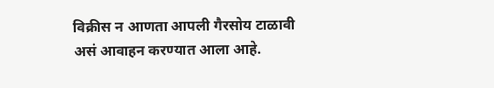विक्रीस न आणता आपली गैरसोय टाळावी असं आवाहन करण्यात आला आहे.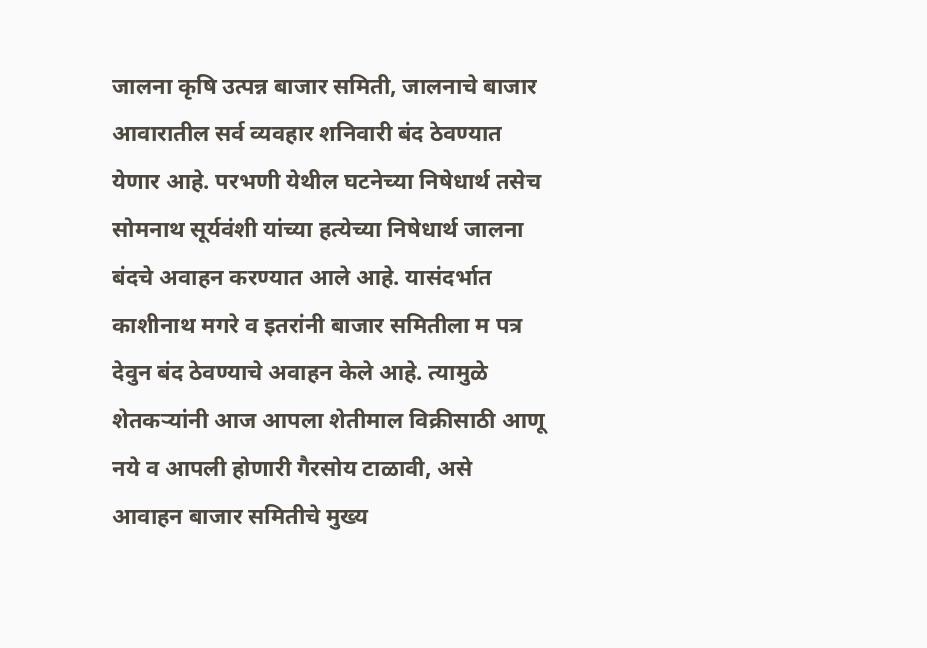जालना कृषि उत्पन्न बाजार समिती, जालनाचे बाजार आवारातील सर्व व्यवहार शनिवारी बंद ठेवण्यात येणार आहे. परभणी येथील घटनेच्या निषेधार्थ तसेच सोमनाथ सूर्यवंशी यांच्या हत्येच्या निषेधार्थ जालना बंदचे अवाहन करण्यात आले आहे. यासंदर्भात काशीनाथ मगरे व इतरांनी बाजार समितीला म पत्र देवुन बंद ठेवण्याचे अवाहन केले आहे. त्यामुळे शेतकऱ्यांनी आज आपला शेतीमाल विक्रीसाठी आणू नये व आपली होणारी गैरसोय टाळावी, असे आवाहन बाजार समितीचे मुख्य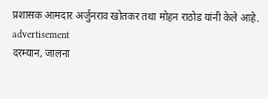प्रशासक आमदार अर्जुनराव खोतकर तथा मोहन राठोड यांनी केले आहे.
advertisement
दरम्यान, जालना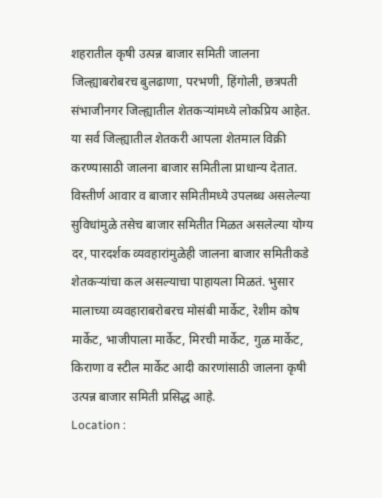शहरातील कृषी उत्पन्न बाजार समिती जालना जिल्ह्याबरोबरच बुलढाणा, परभणी, हिंगोली, छत्रपती संभाजीनगर जिल्ह्यातील शेतकऱ्यांमध्ये लोकप्रिय आहेत. या सर्व जिल्ह्यातील शेतकरी आपला शेतमाल विक्री करण्यासाठी जालना बाजार समितीला प्राधान्य देतात. विस्तीर्ण आवार व बाजार समितीमध्ये उपलब्ध असलेल्या सुविधांमुळे तसेच बाजार समितीत मिळत असलेल्या योग्य दर, पारदर्शक व्यवहारांमुळेही जालना बाजार समितीकडे शेतकऱ्यांचा कल असल्याचा पाहायला मिळतं. भुसार मालाच्या व्यवहाराबरोबरच मोसंबी मार्केट, रेशीम कोष मार्केट, भाजीपाला मार्केट, मिरची मार्केट, गुळ मार्केट, किराणा व स्टील मार्केट आदी कारणांसाठी जालना कृषी उत्पन्न बाजार समिती प्रसिद्ध आहे.
Location :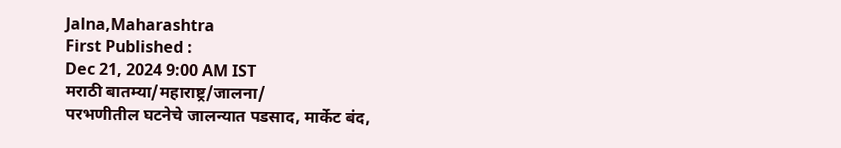Jalna,Maharashtra
First Published :
Dec 21, 2024 9:00 AM IST
मराठी बातम्या/महाराष्ट्र/जालना/
परभणीतील घटनेचे जालन्यात पडसाद, मार्केट बंद,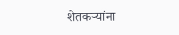शेतकऱ्यांना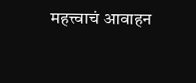महत्त्वाचं आवाहन